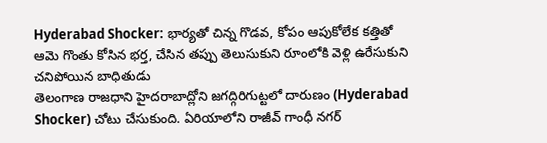Hyderabad Shocker: భార్యతో చిన్న గొడవ, కోపం ఆపుకోలేక కత్తితో ఆమె గొంతు కోసిన భర్త, చేసిన తప్పు తెలుసుకుని రూంలోకి వెళ్లి ఉరేసుకుని చనిపోయిన బాధితుడు
తెలంగాణ రాజధాని హైదరాబాద్లోని జగద్గిరిగుట్టలో దారుణం (Hyderabad Shocker) చోటు చేసుకుంది. ఏరియాలోని రాజీవ్ గాంధీ నగర్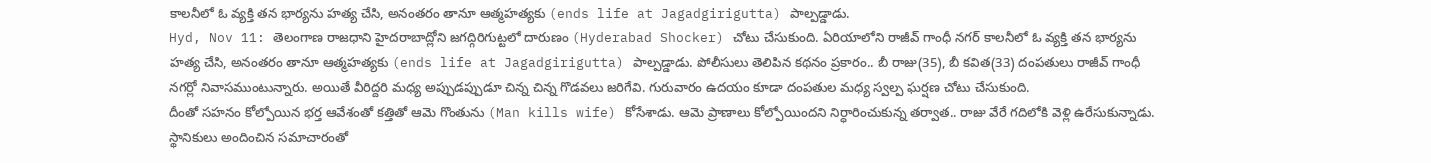కాలనీలో ఓ వ్యక్తి తన భార్యను హత్య చేసి, అనంతరం తానూ ఆత్మహత్యకు (ends life at Jagadgirigutta) పాల్పడ్డాడు.
Hyd, Nov 11: తెలంగాణ రాజధాని హైదరాబాద్లోని జగద్గిరిగుట్టలో దారుణం (Hyderabad Shocker) చోటు చేసుకుంది. ఏరియాలోని రాజీవ్ గాంధీ నగర్ కాలనీలో ఓ వ్యక్తి తన భార్యను హత్య చేసి, అనంతరం తానూ ఆత్మహత్యకు (ends life at Jagadgirigutta) పాల్పడ్డాడు. పోలీసులు తెలిపిన కథనం ప్రకారం.. బీ రాజు(35), బీ కవిత(33) దంపతులు రాజీవ్ గాంధీ నగర్లో నివాసముంటున్నారు. అయితే వీరిద్దరి మధ్య అప్పుడప్పుడూ చిన్న చిన్న గొడవలు జరిగేవి. గురువారం ఉదయం కూడా దంపతుల మధ్య స్వల్ప ఘర్షణ చోటు చేసుకుంది.
దీంతో సహనం కోల్పోయిన భర్త ఆవేశంతో కత్తితో ఆమె గొంతును (Man kills wife) కోసేశాడు. ఆమె ప్రాణాలు కోల్పోయిందని నిర్ధారించుకున్న తర్వాత.. రాజు వేరే గదిలోకి వెళ్లి ఉరేసుకున్నాడు. స్థానికులు అందించిన సమాచారంతో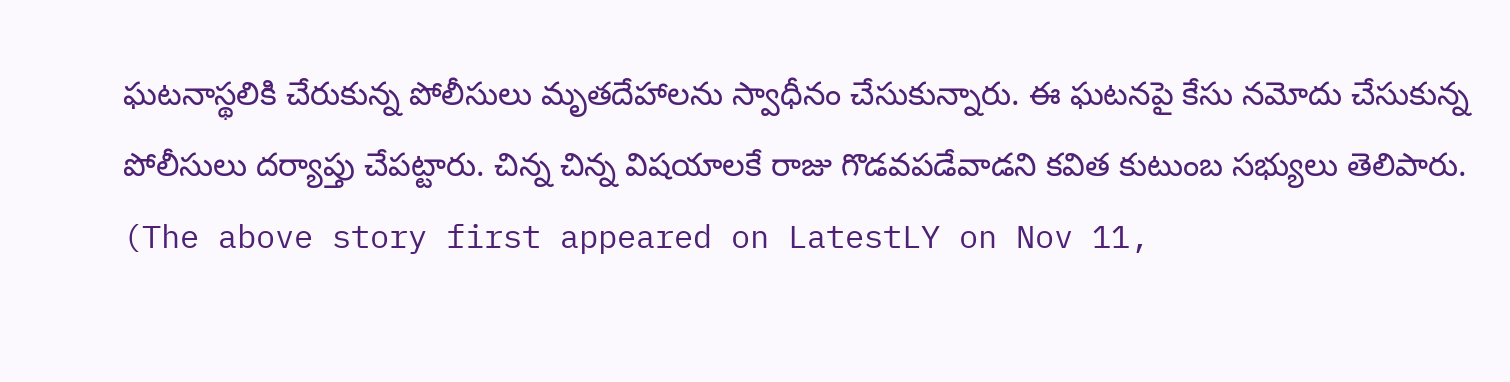ఘటనాస్థలికి చేరుకున్న పోలీసులు మృతదేహాలను స్వాధీనం చేసుకున్నారు. ఈ ఘటనపై కేసు నమోదు చేసుకున్న పోలీసులు దర్యాప్తు చేపట్టారు. చిన్న చిన్న విషయాలకే రాజు గొడవపడేవాడని కవిత కుటుంబ సభ్యులు తెలిపారు.
(The above story first appeared on LatestLY on Nov 11,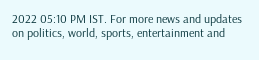2022 05:10 PM IST. For more news and updates on politics, world, sports, entertainment and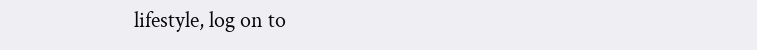lifestyle, log on to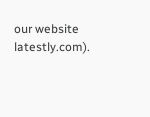our website latestly.com).